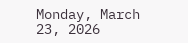Monday, March 23, 2026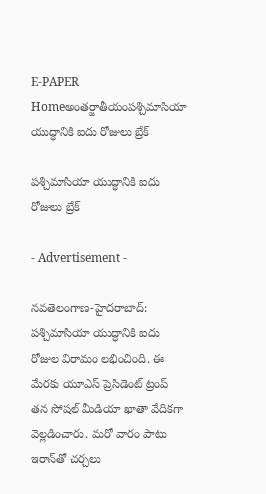E-PAPER
Homeఅంతర్జాతీయంప‌శ్చిమాసియా యుద్ధానికి ఐదు రోజులు బ్రేక్

ప‌శ్చిమాసియా యుద్ధానికి ఐదు రోజులు బ్రేక్

- Advertisement -

నవతెలంగాణ-హైద‌రాబాద్‌: ప‌శ్చిమాసియా యుద్ధానికి ఐదు రోజుల విరామం ల‌భించింది. ఈ మేర‌కు యూఎస్ ప్రెసిడెంట్ ట్రంప్ త‌న సోష‌ల్ మీడియా ఖాతా వేదిక‌గా వెల్ల‌డించారు. మరో వారం పాటు ఇరాన్‌తో చర్చలు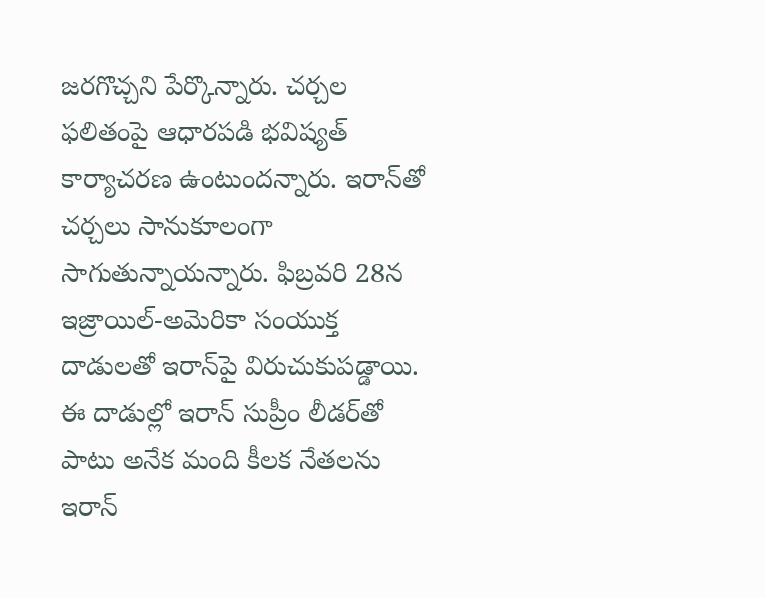జరగొచ్చని పేర్కొన్నారు. చర్చల ఫలితంపై ఆధారపడి భవిష్యత్‌ కార్యాచరణ ఉంటుందన్నారు. ఇరాన్‌తో చ‌ర్చ‌లు సానుకూలంగా సాగుతున్నాయ‌న్నారు. ఫిబ్ర‌వ‌రి 28న ఇజ్రాయిల్‌-అమెరికా సంయుక్త దాడుల‌తో ఇరాన్‌పై విరుచుకుప‌డ్డాయి. ఈ దాడుల్లో ఇరాన్ సుప్రీం లీడ‌ర్‌తో పాటు అనేక మంది కీల‌క నేత‌ల‌ను ఇరాన్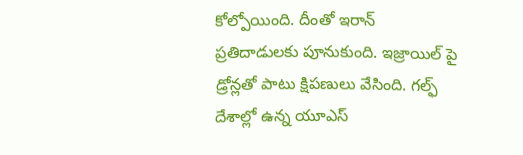కోల్పోయింది. దీంతో ఇరాన్ ప్ర‌తిదాడుల‌కు పూనుకుంది. ఇజ్రాయిల్ పై డ్రోన్ల‌తో పాటు క్షిప‌ణులు వేసింది. గ‌ల్ఫ్ దేశాల్లో ఉన్న యూఎస్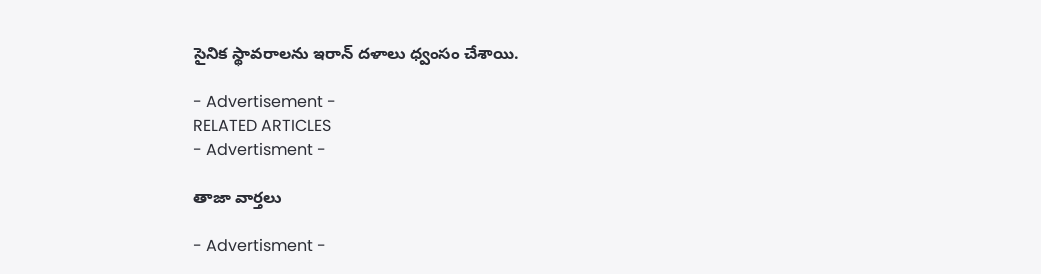సైనిక స్థావరాల‌ను ఇరాన్ ద‌ళాలు ధ్వంసం చేశాయి.

- Advertisement -
RELATED ARTICLES
- Advertisment -

తాజా వార్తలు

- Advertisment -